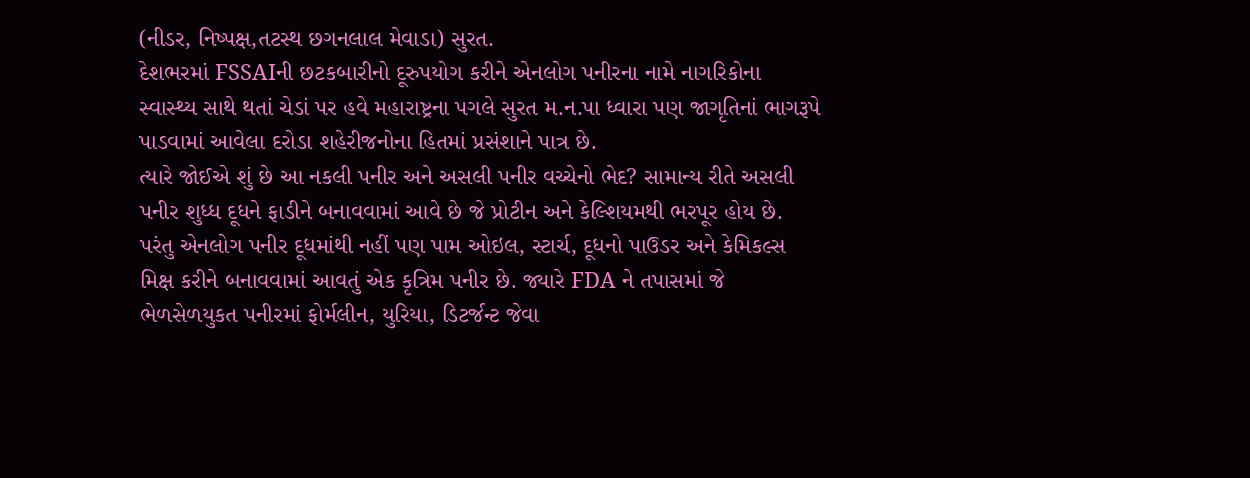(નીડર, નિષ્પક્ષ,તટસ્થ છગનલાલ મેવાડા) સુરત.
દેશભરમાં FSSAIની છટકબારીનો દૂરુપયોગ કરીને એનલોગ પનીરના નામે નાગરિકોના સ્વાસ્થ્ય સાથે થતાં ચેડાં પર હવે મહારાષ્ટ્રના પગલે સુરત મ.ન.પા ધ્વારા પણ જાગૃતિનાં ભાગરૂપે પાડવામાં આવેલા દરોડા શહેરીજનોના હિતમાં પ્રસંશાને પાત્ર છે.
ત્યારે જોઈએ શું છે આ નકલી પનીર અને અસલી પનીર વચ્ચેનો ભેદ? સામાન્ય રીતે અસલી પનીર શુધ્ધ દૂધને ફાડીને બનાવવામાં આવે છે જે પ્રોટીન અને કેલ્શિયમથી ભરપૂર હોય છે. પરંતુ એનલોગ પનીર દૂધમાંથી નહીં પણ પામ ઓઇલ, સ્ટાર્ચ, દૂધનો પાઉડર અને કેમિકલ્સ મિક્ષ કરીને બનાવવામાં આવતું એક કૃત્રિમ પનીર છે. જ્યારે FDA ને તપાસમાં જે ભેળસેળયુકત પનીરમાં ફોર્મલીન, યુરિયા, ડિટર્જન્ટ જેવા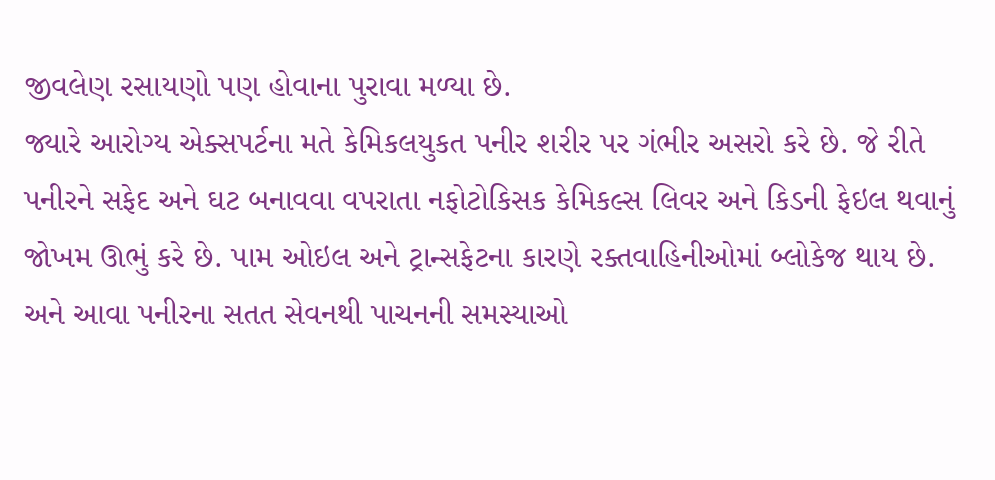જીવલેણ રસાયણો પણ હોવાના પુરાવા મળ્યા છે.
જ્યારે આરોગ્ય એક્સપર્ટના મતે કેમિકલયુકત પનીર શરીર પર ગંભીર અસરો કરે છે. જે રીતે પનીરને સફેદ અને ઘટ બનાવવા વપરાતા નફોટોકિસક કેમિકલ્સ લિવર અને કિડની ફેઇલ થવાનું જોખમ ઊભું કરે છે. પામ ઓઇલ અને ટ્રાન્સફેટના કારણે રક્તવાહિનીઓમાં બ્લોકેજ થાય છે. અને આવા પનીરના સતત સેવનથી પાચનની સમસ્યાઓ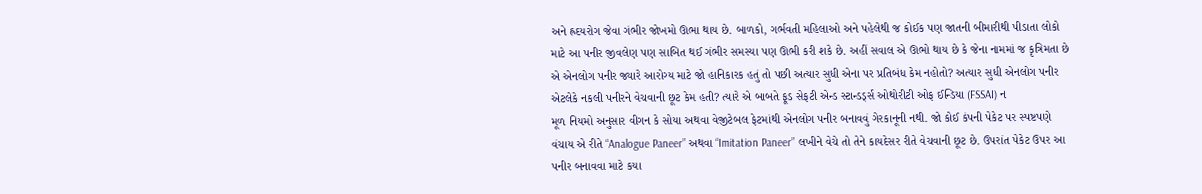અને હ્રદયરોગ જેવા ગંભીર જોખમો ઊભા થાય છે. બાળકો, ગર્ભવતી મહિલાઓ અને પહેલેથી જ કોઈક પણ જાતની બીમારીથી પીડાતા લોકો માટે આ પનીર જીવલેણ પણ સાબિત થઈ ગંભીર સમસ્યા પણ ઊભી કરી શકે છે. અહીં સવાલ એ ઊભો થાય છે કે જેના નામમાં જ કૃત્રિમતા છે એ એનલોગ પનીર જ્યારે આરોગ્ય માટે જો હાનિકારક હતું તો પછી અત્યાર સુધી એના પર પ્રતિબંધ કેમ નહોતો? અત્યાર સુધી એનલોગ પનીર એટલેકે નકલી પનીરને વેચવાની છૂટ કેમ હતી? ત્યારે એ બાબતે ફૂડ સેફટી એન્ડ સ્ટાન્ડર્ડ્સ ઓથોરીટી ઓફ ઈન્ડિયા (FSSAI) ન
મૂળ નિયમો અનુસાર વીગન કે સોયા અથવા વેજીટેબલ ફેટમાંથી એનલોગ પનીર બનાવવું ગેરકાનૂની નથી. જો કોઈ કંપની પેકેટ પર સ્પષ્ટપણે વંચાય એ રીતે “Analogue Paneer” અથવા “Imitation Paneer” લખીને વેચે તો તેને કાયદેસર રીતે વેચવાની છૂટ છે. ઉપરાંત પેકેટ ઉપર આ પનીર બનાવવા માટે કયા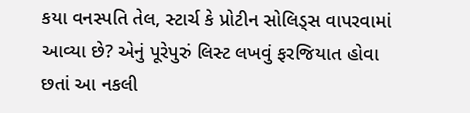કયા વનસ્પતિ તેલ, સ્ટાર્ચ કે પ્રોટીન સોલિડ્સ વાપરવામાં આવ્યા છે? એનું પૂરેપુરું લિસ્ટ લખવું ફરજિયાત હોવા છતાં આ નકલી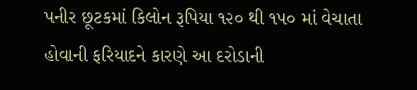પનીર છૂટકમાં કિલોન રૂપિયા ૧૨૦ થી ૧૫૦ માં વેચાતા હોવાની ફરિયાદને કારણે આ દરોડાની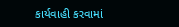કાર્યવાહી કરવામાં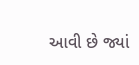આવી છે જ્યાં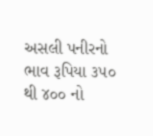અસલી પનીરનો ભાવ રૂપિયા ૩૫૦ થી ૪૦૦ નો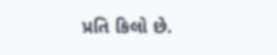પ્રતિ કિલો છે.